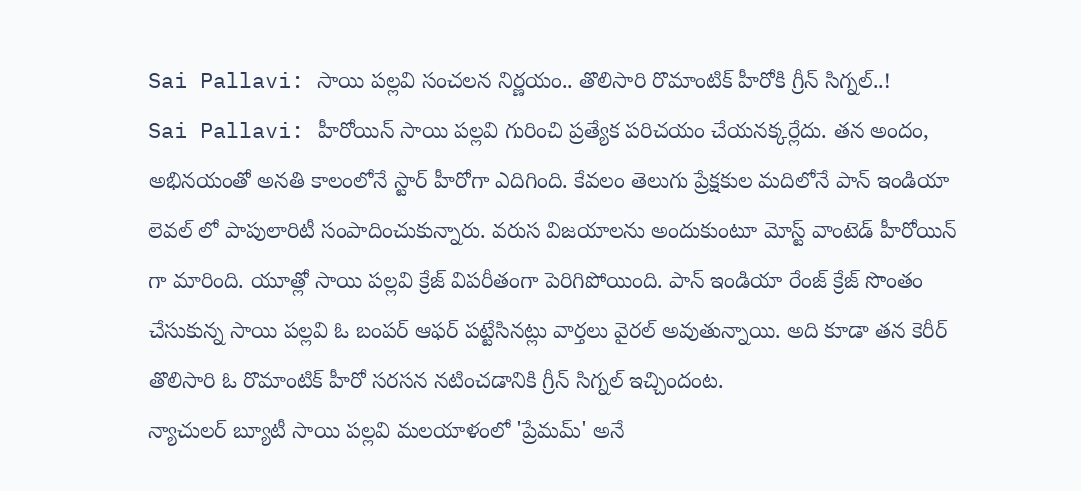Sai Pallavi: సాయి పల్లవి సంచలన నిర్ణయం.. తొలిసారి రొమాంటిక్ హీరోకి గ్రీన్ సిగ్నల్..!
Sai Pallavi: హీరోయిన్ సాయి పల్లవి గురించి ప్రత్యేక పరిచయం చేయనక్కర్లేదు. తన అందం, అభినయంతో అనతి కాలంలోనే స్టార్ హీరోగా ఎదిగింది. కేవలం తెలుగు ప్రేక్షకుల మదిలోనే పాన్ ఇండియా లెవల్ లో పాపులారిటీ సంపాదించుకున్నారు. వరుస విజయాలను అందుకుంటూ మోస్ట్ వాంటెడ్ హీరోయిన్ గా మారింది. యూత్లో సాయి పల్లవి క్రేజ్ విపరీతంగా పెరిగిపోయింది. పాన్ ఇండియా రేంజ్ క్రేజ్ సొంతం చేసుకున్న సాయి పల్లవి ఓ బంపర్ ఆఫర్ పట్టేసినట్లు వార్తలు వైరల్ అవుతున్నాయి. అది కూడా తన కెరీర్ తొలిసారి ఓ రొమాంటిక్ హీరో సరసన నటించడానికి గ్రీన్ సిగ్నల్ ఇచ్చిందంట.
న్యాచులర్ బ్యూటీ సాయి పల్లవి మలయాళంలో 'ప్రేమమ్' అనే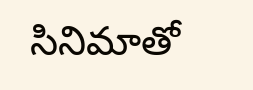సినిమాతో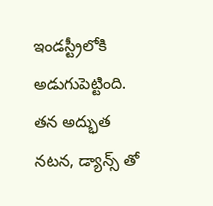ఇండస్ట్రీలోకి అడుగుపెట్టింది. తన అద్భుత నటన, డ్యాన్స్ తో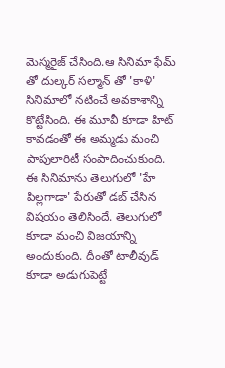మెస్మరైజ్ చేసింది.ఆ సినిమా ఫేమ్ తో దుల్కర్ సల్మాన్ తో 'కాళి' సినిమాలో నటించే అవకాశాన్ని కొట్టేసింది. ఈ మూవీ కూడా హిట్ కావడంతో ఈ అమ్మడు మంచి పాపులారిటీ సంపాదించుకుంది. ఈ సినిమాను తెలుగులో 'హే పిల్లగాడా' పేరుతో డబ్ చేసిన విషయం తెలిసిందే. తెలుగులో కూడా మంచి విజయాన్ని అందుకుంది. దీంతో టాలీవుడ్ కూడా అడుగుపెట్టే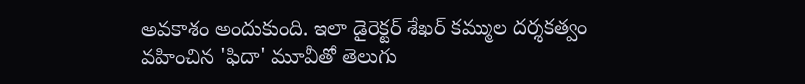అవకాశం అందుకుంది. ఇలా డైరెక్టర్ శేఖర్ కమ్ముల దర్శకత్వం వహించిన 'ఫిదా' మూవీతో తెలుగు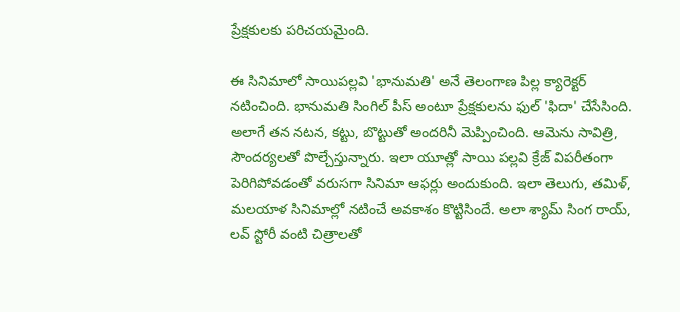ప్రేక్షకులకు పరిచయమైంది.

ఈ సినిమాలో సాయిపల్లవి 'భానుమతి' అనే తెలంగాణ పిల్ల క్యారెక్టర్ నటించింది. భానుమతి సింగిల్ పీస్ అంటూ ప్రేక్షకులను ఫుల్ 'ఫిదా' చేసేసింది. అలాగే తన నటన, కట్టు, బొట్టుతో అందరినీ మెప్పించింది. ఆమెను సావిత్రి, సౌందర్యలతో పొల్చేస్తున్నారు. ఇలా యూత్లో సాయి పల్లవి క్రేజ్ విపరీతంగా పెరిగిపోవడంతో వరుసగా సినిమా ఆఫర్లు అందుకుంది. ఇలా తెలుగు, తమిళ్, మలయాళ సినిమాల్లో నటించే అవకాశం కొట్టిసిందే. అలా శ్యామ్ సింగ రాయ్, లవ్ స్టోరీ వంటి చిత్రాలతో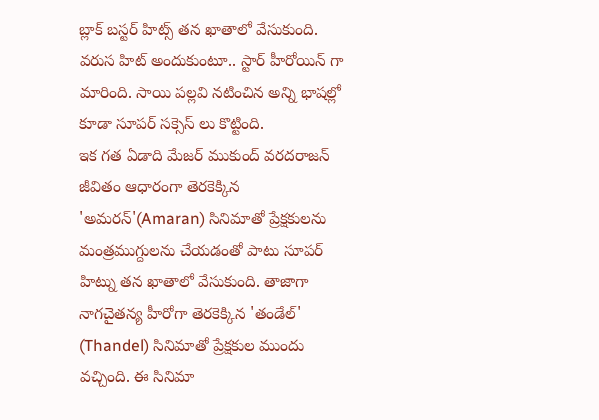బ్లాక్ బస్టర్ హిట్స్ తన ఖాతాలో వేసుకుంది. వరుస హిట్ అందుకుంటూ.. స్టార్ హీరోయిన్ గా మారింది. సాయి పల్లవి నటించిన అన్ని భాషల్లో కూడా సూపర్ సక్సెస్ లు కొట్టింది.
ఇక గత ఏడాది మేజర్ ముకుంద్ వరదరాజన్ జీవితం ఆధారంగా తెరకెక్కిన 'అమరన్'(Amaran) సినిమాతో ప్రేక్షకులను మంత్రముగ్దులను చేయడంతో పాటు సూపర్ హిట్ను తన ఖాతాలో వేసుకుంది. తాజాగా నాగచైతన్య హీరోగా తెరకెక్కిన 'తండేల్' (Thandel) సినిమాతో ప్రేక్షకుల ముందు వచ్చింది. ఈ సినిమా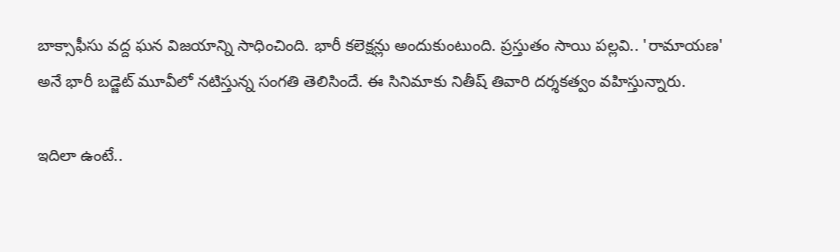బాక్సాఫీసు వద్ద ఘన విజయాన్ని సాధించింది. భారీ కలెక్షన్లు అందుకుంటుంది. ప్రస్తుతం సాయి పల్లవి.. 'రామాయణ' అనే భారీ బడ్జెట్ మూవీలో నటిస్తున్న సంగతి తెలిసిందే. ఈ సినిమాకు నితీష్ తివారి దర్శకత్వం వహిస్తున్నారు.

ఇదిలా ఉంటే..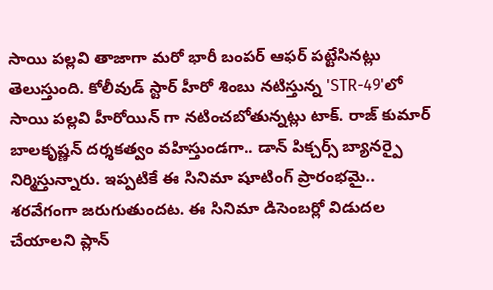సాయి పల్లవి తాజాగా మరో భారీ బంపర్ ఆఫర్ పట్టేసినట్లు తెలుస్తుంది. కోలీవుడ్ స్టార్ హీరో శింబు నటిస్తున్న 'STR-49'లో
సాయి పల్లవి హీరోయిన్ గా నటించబోతున్నట్లు టాక్. రాజ్ కుమార్ బాలకృష్ణన్ దర్శకత్వం వహిస్తుండగా.. డాన్ పిక్చర్స్ బ్యానర్పై నిర్మిస్తున్నారు. ఇప్పటికే ఈ సినిమా షూటింగ్ ప్రారంభమై.. శరవేగంగా జరుగుతుందట. ఈ సినిమా డిసెంబర్లో విడుదల చేయాలని ప్లాన్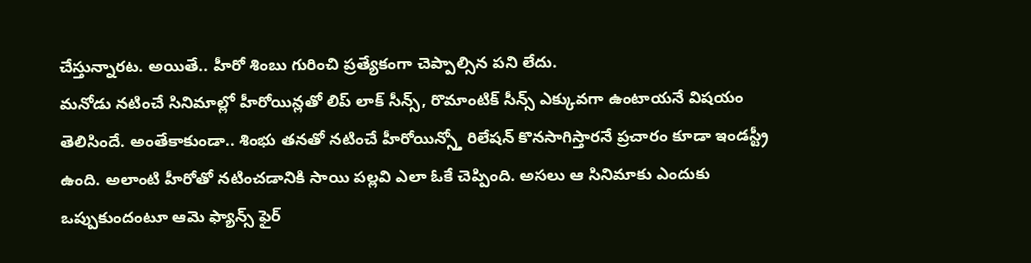చేస్తున్నారట. అయితే.. హీరో శింబు గురించి ప్రత్యేకంగా చెప్పాల్సిన పని లేదు.
మనోడు నటించే సినిమాల్లో హీరోయిన్లతో లిప్ లాక్ సీన్స్, రొమాంటిక్ సీన్స్ ఎక్కువగా ఉంటాయనే విషయం తెలిసిందే. అంతేకాకుండా.. శింభు తనతో నటించే హీరోయిన్స్తో రిలేషన్ కొనసాగిస్తారనే ప్రచారం కూడా ఇండస్ట్రీ ఉంది. అలాంటి హీరోతో నటించడానికి సాయి పల్లవి ఎలా ఓకే చెప్పింది. అసలు ఆ సినిమాకు ఎందుకు ఒప్పుకుందంటూ ఆమె ఫ్యాన్స్ ఫైర్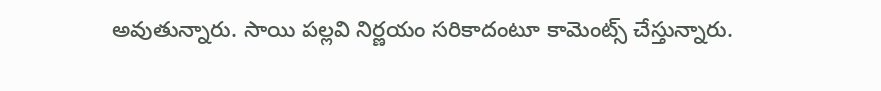అవుతున్నారు. సాయి పల్లవి నిర్ణయం సరికాదంటూ కామెంట్స్ చేస్తున్నారు.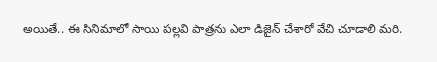అయితే.. ఈ సినిమాలో సాయి పల్లవి పాత్రను ఎలా డిజైన్ చేశారో వేచి చూడాలి మరి.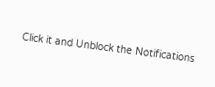Click it and Unblock the Notifications